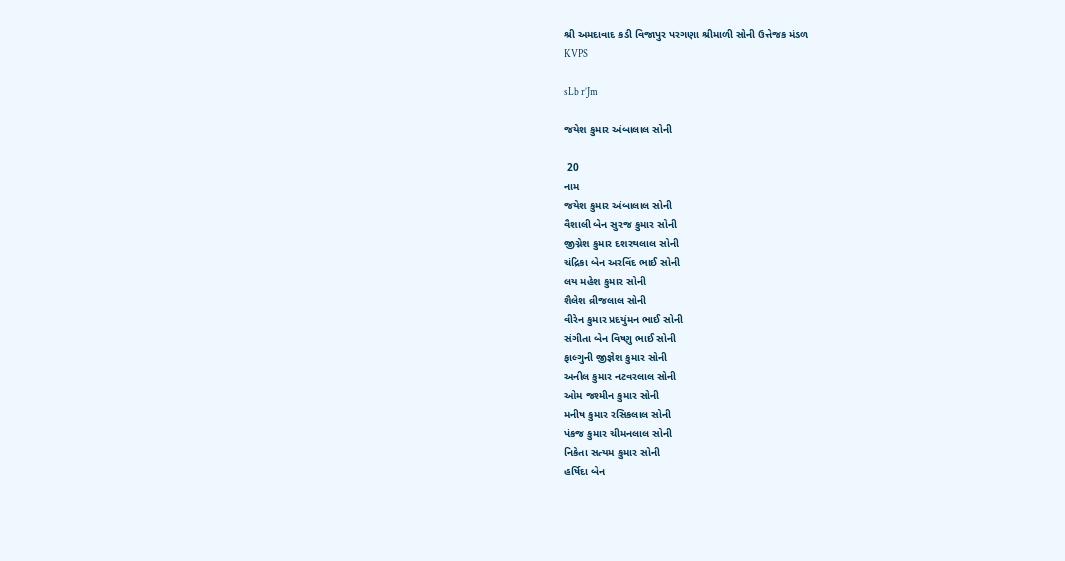શ્રી અમદાવાદ કડી વિજાપુર પરગણા શ્રીમાળી સોની ઉત્તેજક મંડળ
KVPS

sLb r’Jm

જયેશ કુમાર અંબાલાલ સોની

 20
નામ
જયેશ કુમાર અંબાલાલ સોની
વૈશાલી બેન સુરજ કુમાર સોની
જીગ્નેશ કુમાર દશરથલાલ સોની
ચંદ્રિકા બેન અરવિંદ ભાઈ સોની
લય મહેશ કુમાર સોની
શૈલેશ વ્રીજલાલ સોની
વીરેન કુમાર પ્રદયુંમન ભાઈ સોની
સંગીતા બેન વિષ્ણુ ભાઈ સોની
ફાલ્ગુની જીજ્ઞેશ કુમાર સોની
અનીલ કુમાર નટવરલાલ સોની
ઓમ જશ્મીન કુમાર સોની
મનીષ કુમાર રસિકલાલ સોની
પંકજ કુમાર ચીમનલાલ સોની
નિકેતા સત્યમ કુમાર સોની
હર્ષિદા બેન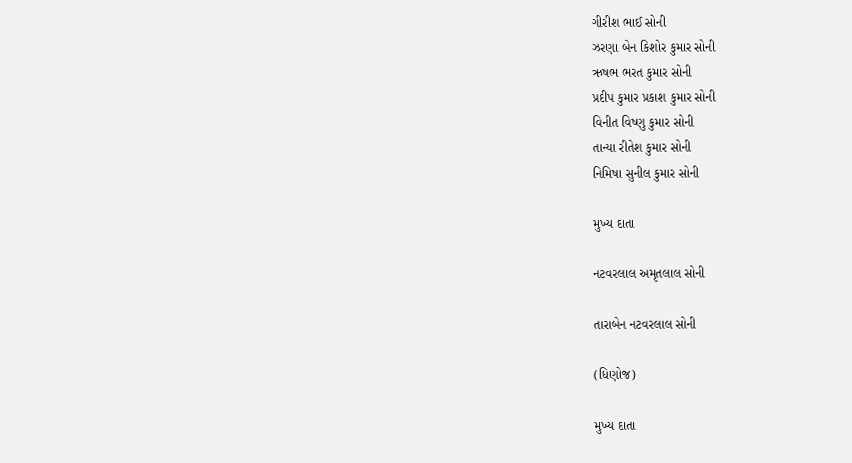ગીરીશ ભાઈ સોની
ઝરણા બેન કિશોર કુમાર સોની
ઋષભ ભરત કુમાર સોની
પ્રદીપ કુમાર પ્રકાશ કુમાર સોની
વિનીત વિષ્ણુ કુમાર સોની
તાન્યા રીતેશ કુમાર સોની
નિમિષા સુનીલ કુમાર સોની

મુખ્ય દાતા

નટવરલાલ અમૃતલાલ સોની

તારાબેન નટવરલાલ સોની

(ધિણોજ)

મુખ્ય દાતા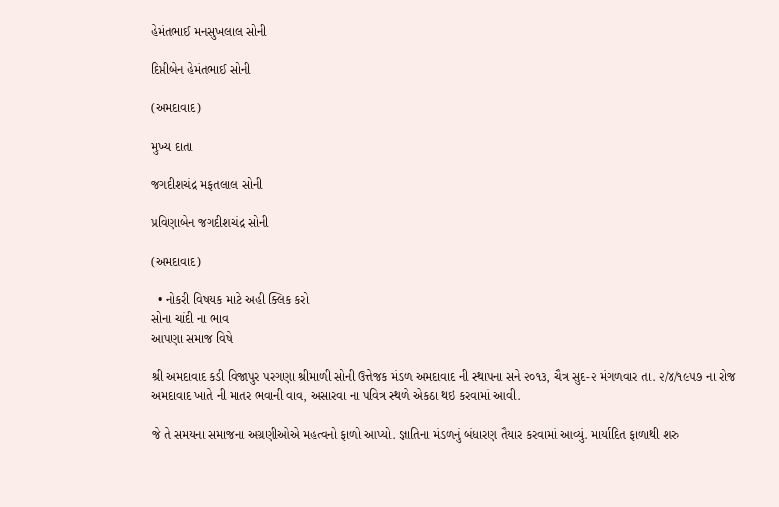હેમંતભાઈ મનસુખલાલ સોની

દિપ્તીબેન હેમંતભાઈ સોની

(અમદાવાદ)

મુખ્ય દાતા

જગદીશચંદ્ર મફતલાલ સોની

પ્રવિણાબેન જગદીશચંદ્ર સોની

(અમદાવાદ)

  • નોકરી વિષયક માટે અહી ક્લિક કરો
સોના ચાંદી ના ભાવ
આપણા સમાજ વિષે

શ્રી અમદાવાદ કડી વિજાપુર પરગણા શ્રીમાળી સોની ઉત્તેજક મંડળ અમદાવાદ ની સ્થાપના સને ૨૦૧૩, ચૈત્ર સુદ-૨ મંગળવાર તા. ૨/૪/૧૯૫૭ ના રોજ અમદાવાદ ખાતે ની માતર ભવાની વાવ, અસારવા ના પવિત્ર સ્થળે એકઠા થઇ કરવામાં આવી.

જે તે સમયના સમાજના અગ્રણીઓએ મહત્વનો ફાળો આપ્યો. જ્ઞાતિના મંડળનું બંધારણ તૈયાર કરવામાં આવ્યું. માર્યાદિત ફાળાથી શરુ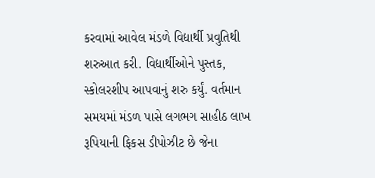કરવામાં આવેલ મંડળે વિદ્યાર્થી પ્રવુતિથી શરુઆત કરી. વિદ્યાર્થીઓને પુસ્તક, સ્કોલરશીપ આપવાનું શરુ કર્યું. વર્તમાન સમયમાં મંડળ પાસે લગભગ સાહીઠ લાખ રૂપિયાની ફિકસ ડીપોઝીટ છે જેના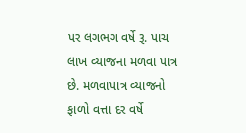પર લગભગ વર્ષે રૂ. પાચ લાખ વ્યાજના મળવા પાત્ર છે. મળવાપાત્ર વ્યાજનો ફાળો વત્તા દર વર્ષે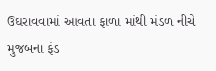ઉઘરાવવામાં આવતા ફાળા માંથી મંડળ નીચે મુજબના ફંડ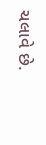ચલાવે છે.